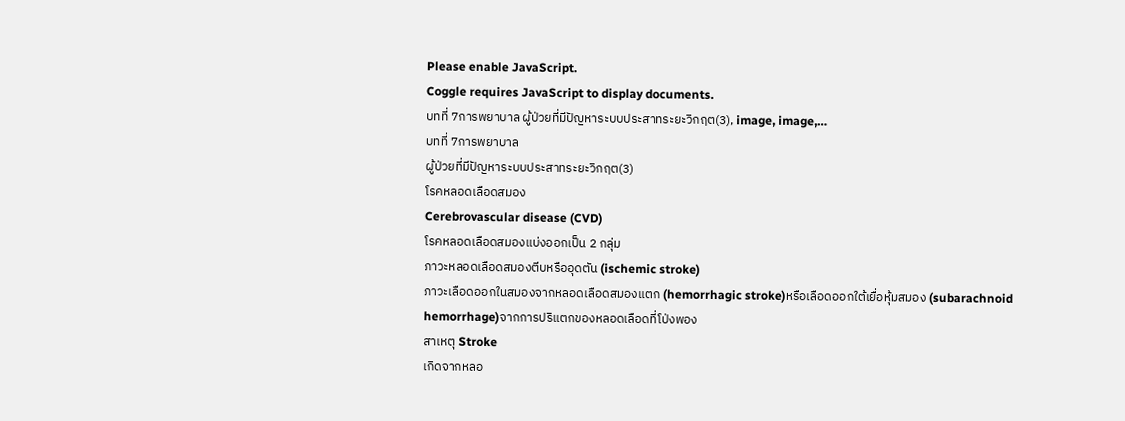Please enable JavaScript.
Coggle requires JavaScript to display documents.
บทที่ 7การพยาบาล ผู้ป่วยที่มีปัญหาระบบประสาทระยะวิกฤต(3), image, image,…
บทที่ 7การพยาบาล
ผู้ป่วยที่มีปัญหาระบบประสาทระยะวิกฤต(3)
โรคหลอดเลือดสมอง
Cerebrovascular disease (CVD)
โรคหลอดเลือดสมองแบ่งออกเป็น 2 กลุ่ม
ภาวะหลอดเลือดสมองตีบหรืออุดตัน (ischemic stroke)
ภาวะเลือดออกในสมองจากหลอดเลือดสมองแตก (hemorrhagic stroke)หรือเลือดออกใต้เยื่อหุ้มสมอง (subarachnoid hemorrhage)จากการปริแตกของหลอดเลือดที่โป่งพอง
สาเหตุ Stroke
เกิดจากหลอ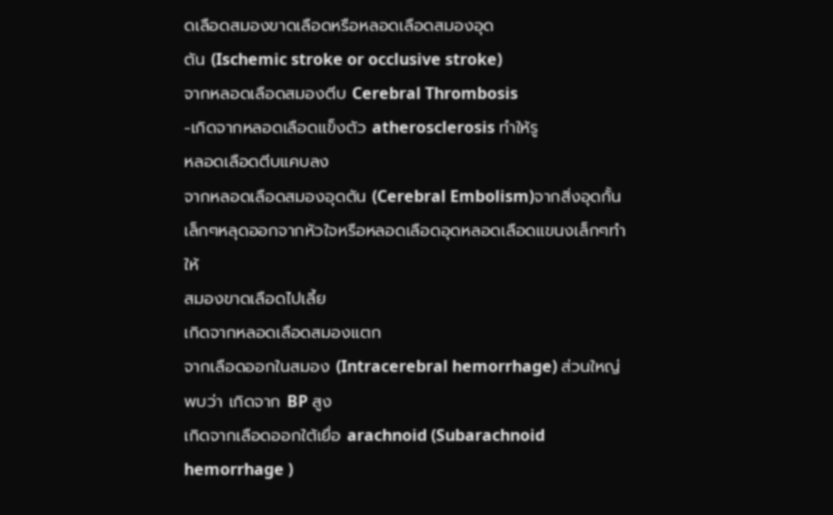ดเลือดสมองขาดเลือดหรือหลอดเลือดสมองอุด
ตัน (Ischemic stroke or occlusive stroke)
จากหลอดเลือดสมองตีบ Cerebral Thrombosis
-เกิดจากหลอดเลือดแข็งตัว atherosclerosis ทำให้รู
หลอดเลือดตีบแคบลง
จากหลอดเลือดสมองอุดตัน (Cerebral Embolism)จากสิ่งอุดกั้นเล็กๆหลุดออกจากหัวใจหรือหลอดเลือดอุดหลอดเลือดแขนงเล็กๆทำให้
สมองขาดเลือดไปเลี้ย
เกิดจากหลอดเลือดสมองแตก
จากเลือดออกในสมอง (Intracerebral hemorrhage) ส่วนใหญ่พบว่า เกิดจาก BP สูง
เกิดจากเลือดออกใต้เยื่อ arachnoid (Subarachnoid hemorrhage )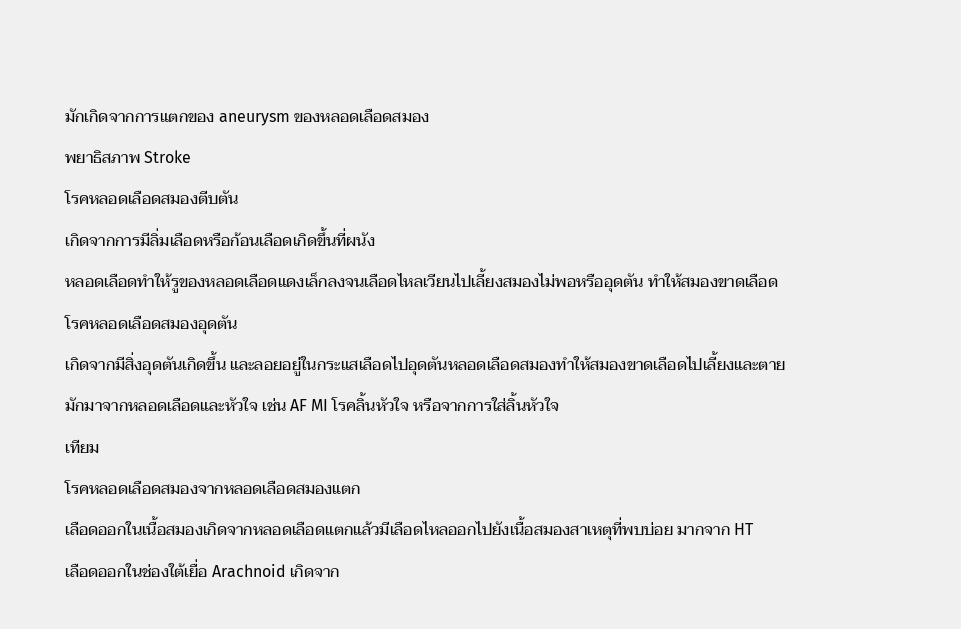มักเกิดจากการแตกของ aneurysm ของหลอดเลือดสมอง
พยาธิสภาพ Stroke
โรคหลอดเลือดสมองตีบตัน
เกิดจากการมีลิ่มเลือดหรือก้อนเลือดเกิดขึ้นที่ผนัง
หลอดเลือดทำให้รูของหลอดเลือดแดงเล็กลงจนเลือดไหลเวียนไปเลี้ยงสมองไม่พอหรืออุดตัน ทำให้สมองขาดเลือด
โรคหลอดเลือดสมองอุดตัน
เกิดจากมีสิ่งอุดตันเกิดขึ้น และลอยอยู่ในกระแสเลือดไปอุดตันหลอดเลือดสมองทำให้สมองขาดเลือดไปเลี้ยงและตาย มักมาจากหลอดเลือดและหัวใจ เช่น AF MI โรคลิ้นหัวใจ หรือจากการใส่ลิ้นหัวใจ
เทียม
โรคหลอดเลือดสมองจากหลอดเลือดสมองแตก
เลือดออกในเนื้อสมองเกิดจากหลอดเลือดแตกแล้วมีเลือดไหลออกไปยังเนื้อสมองสาเหตุที่พบบ่อย มากจาก HT
เลือดออกในช่องใต้เยื่อ Arachnoid เกิดจาก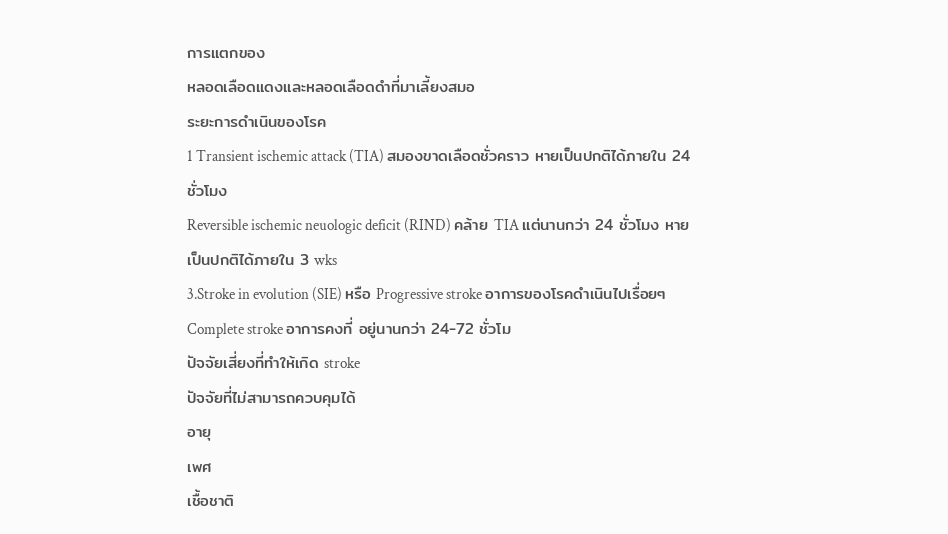การแตกของ
หลอดเลือดแดงและหลอดเลือดดำที่มาเลี้ยงสมอ
ระยะการดำเนินของโรค
1 Transient ischemic attack (TIA) สมองขาดเลือดชั่วคราว หายเป็นปกติได้ภายใน 24 ชั่วโมง
Reversible ischemic neuologic deficit (RIND) คล้าย TIA แต่นานกว่า 24 ชั่วโมง หายเป็นปกติได้ภายใน 3 wks
3.Stroke in evolution (SIE) หรือ Progressive stroke อาการของโรคดำเนินไปเรื่อยๆ
Complete stroke อาการคงที่ อยู่นานกว่า 24-72 ชั่วโม
ปัจจัยเสี่ยงที่ทำให้เกิด stroke
ปัจจัยที่ไม่สามารถควบคุมได้
อายุ
เพศ
เชื้อชาติ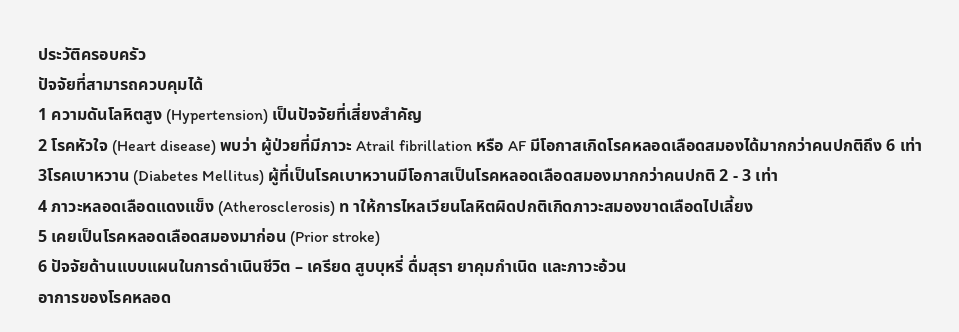ประวัติครอบครัว
ปัจจัยที่สามารถควบคุมได้
1 ความดันโลหิตสูง (Hypertension) เป็นปัจจัยที่เสี่ยงสำคัญ
2 โรคหัวใจ (Heart disease) พบว่า ผู้ป่วยที่มีภาวะ Atrail fibrillation หรือ AF มีโอกาสเกิดโรคหลอดเลือดสมองได้มากกว่าคนปกติถึง 6 เท่า
3โรคเบาหวาน (Diabetes Mellitus) ผู้ที่เป็นโรคเบาหวานมีโอกาสเป็นโรคหลอดเลือดสมองมากกว่าคนปกติ 2 - 3 เท่า
4 ภาวะหลอดเลือดแดงแข็ง (Atherosclerosis) ท าให้การไหลเวียนโลหิตผิดปกติเกิดภาวะสมองขาดเลือดไปเลี้ยง
5 เคยเป็นโรคหลอดเลือดสมองมาก่อน (Prior stroke)
6 ปัจจัยด้านแบบแผนในการดำเนินชีวิต – เครียด สูบบุหรี่ ดื่มสุรา ยาคุมกำเนิด และภาวะอ้วน
อาการของโรคหลอด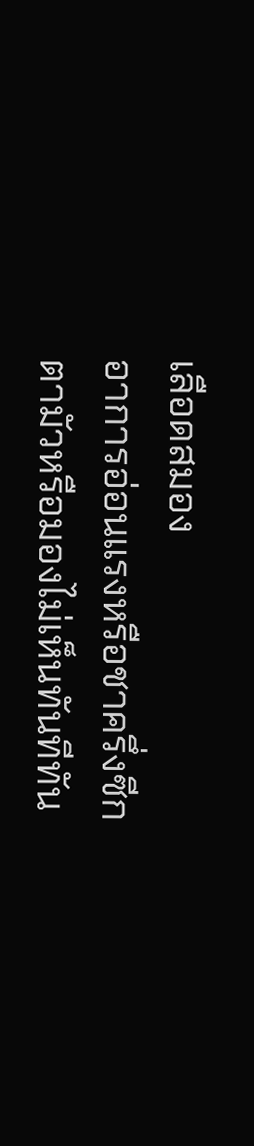เลือดสมอง
อาการอ่อนแรงหรือชาครึ่งซีก
ตามัวหรือมองไม่เห็นทันทีทัน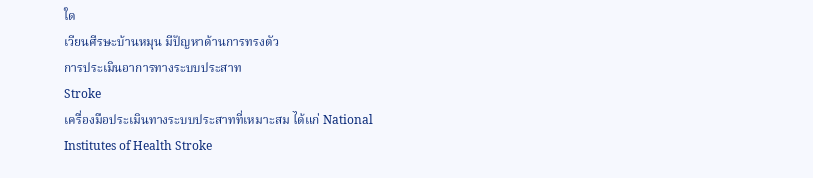ใด
เวียนศีรษะบ้านหมุน มีปัญหาด้านการทรงตัว
การประเมินอาการทางระบบประสาท
Stroke
เครื่องมือประเมินทางระบบประสาทที่เหมาะสม ได้แก่ National Institutes of Health Stroke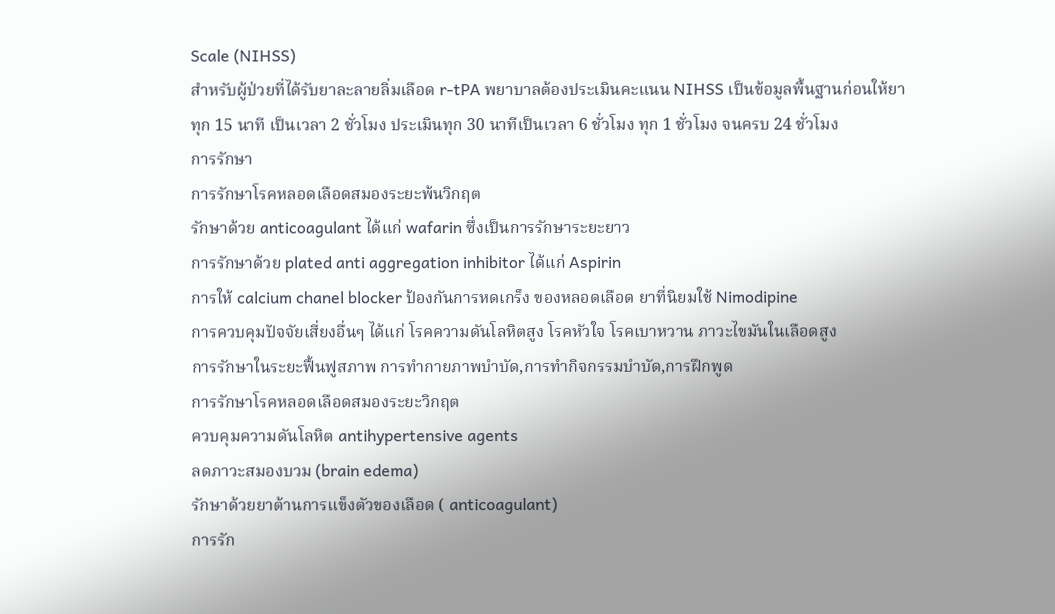Scale (NIHSS)
สำหรับผู้ป่วยที่ได้รับยาละลายลิ่มเลือด r-tPA พยาบาลต้องประเมินคะแนน NIHSS เป็นข้อมูลพื้นฐานก่อนให้ยา
ทุก 15 นาที เป็นเวลา 2 ชั่วโมง ประเมินทุก 30 นาทีเป็นเวลา 6 ชั่วโมง ทุก 1 ชั่วโมง จนครบ 24 ชั่วโมง
การรักษา
การรักษาโรคหลอดเลือดสมองระยะพ้นวิกฤต
รักษาด้วย anticoagulant ได้แก่ wafarin ซึ่งเป็นการรักษาระยะยาว
การรักษาด้วย plated anti aggregation inhibitor ได้แก่ Aspirin
การให้ calcium chanel blocker ป้องกันการหดเกร็ง ของหลอดเลือด ยาที่นิยมใช้ Nimodipine
การควบคุมปัจจัยเสี่ยงอื่นๆ ได้แก่ โรคความดันโลหิตสูง โรคหัวใจ โรคเบาหวาน ภาวะไขมันในเลือดสูง
การรักษาในระยะฟื้นฟูสภาพ การทำกายภาพบำบัด,การทำกิจกรรมบำบัด,การฝึกพูด
การรักษาโรคหลอดเลือดสมองระยะวิกฤต
ควบคุมความดันโลหิต antihypertensive agents
ลดภาวะสมองบวม (brain edema)
รักษาด้วยยาต้านการแข็งตัวของเลือด ( anticoagulant)
การรัก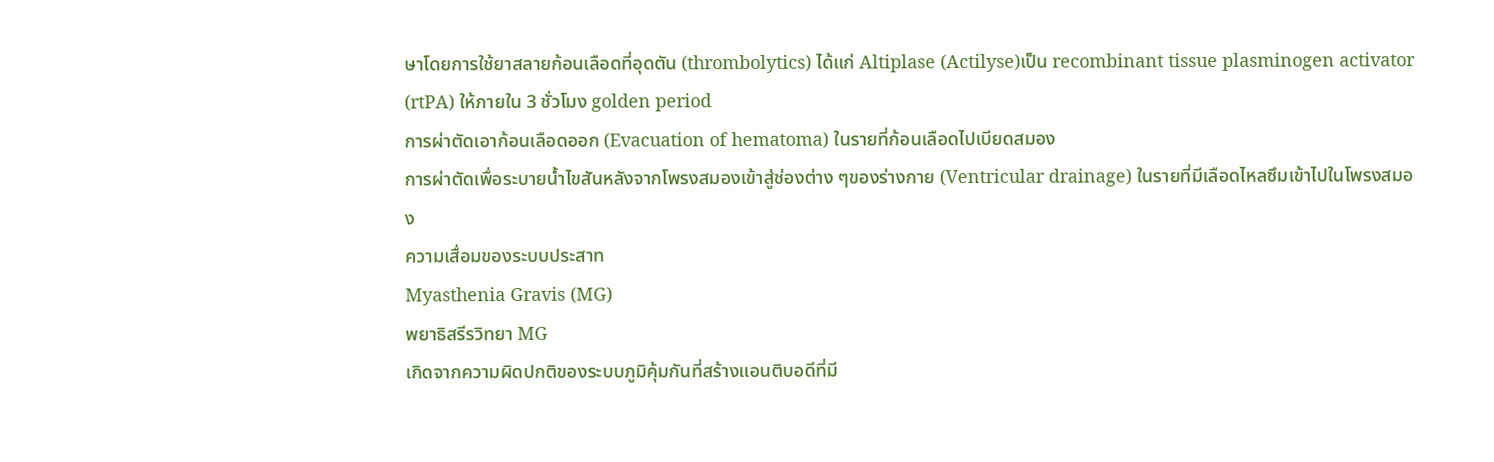ษาโดยการใช้ยาสลายก้อนเลือดที่อุดตัน (thrombolytics) ได้แก่ Altiplase (Actilyse)เป็น recombinant tissue plasminogen activator (rtPA) ให้ภายใน 3 ชั่วโมง golden period
การผ่าตัดเอาก้อนเลือดออก (Evacuation of hematoma) ในรายที่ก้อนเลือดไปเบียดสมอง
การผ่าตัดเพื่อระบายน้ำไขสันหลังจากโพรงสมองเข้าสู่ช่องต่าง ๆของร่างกาย (Ventricular drainage) ในรายที่มีเลือดไหลซึมเข้าไปในโพรงสมอง
ความเสื่อมของระบบประสาท
Myasthenia Gravis (MG)
พยาธิสรีรวิทยา MG
เกิดจากความผิดปกติของระบบภูมิคุ้มกันที่สร้างแอนติบอดีที่มี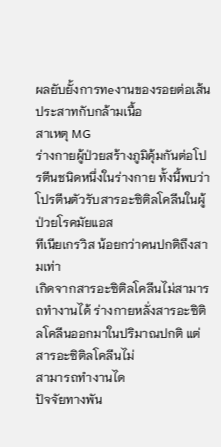ผลยับยั้งการทeงานของรอยต่อเส้นประสาทกับกล้ามเนื้อ
สาเหตุ MG
ร่างกายผู้ป่วยสร้างภูมิคุ้มกันต่อโปรตีนชนิดหนึ่งในร่างกาย ทั้งนี้พบว่าโปรตีนตัวรับสารอะซิติลโคลีนในผู้ป่วยโรคมัยแอส
ทีเนียเกรวิส น้อยกว่าคนปกติถึงสามเท่า
เกิดจากสารอะซิติลโคลีนไม่สามารถทำงานได้ ร่างกายหลั่งสารอะซิติลโคลีนออกมาในปริมาณปกติ แต่สารอะซิติลโคลีนไม่
สามารถทำงานได
ปัจจัยทางพัน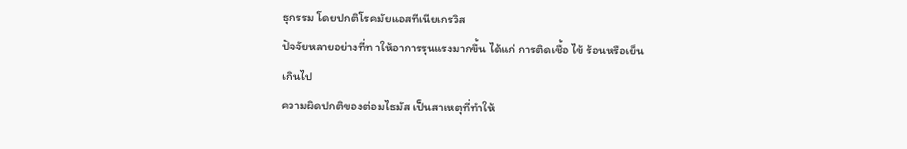ธุกรรม โดยปกติโรคมัยแอสทีเนียเกรวิส
ปัจจัยหลายอย่างที่ท าให้อาการรุนแรงมากขึ้น ได้แก่ การติดเชื้อ ไข้ ร้อนหรือเย็น
เกินไป
ความผิดปกติของต่อมไธมัส เป็นสาเหตุที่ทำให้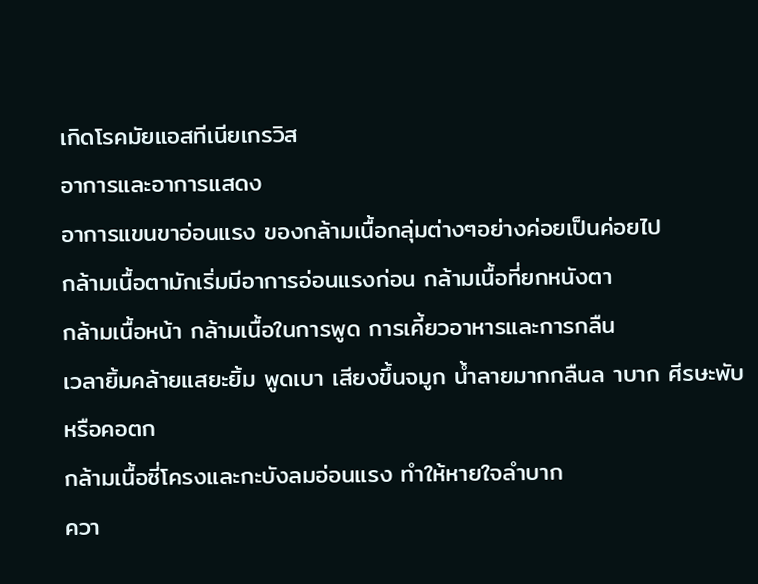เกิดโรคมัยแอสทีเนียเกรวิส
อาการและอาการแสดง
อาการแขนขาอ่อนแรง ของกล้ามเนื้อกลุ่มต่างๆอย่างค่อยเป็นค่อยไป
กล้ามเนื้อตามักเริ่มมีอาการอ่อนแรงก่อน กล้ามเนื้อที่ยกหนังตา
กล้ามเนื้อหน้า กล้ามเนื้อในการพูด การเคี้ยวอาหารและการกลืน
เวลายิ้มคล้ายแสยะยิ้ม พูดเบา เสียงขึ้นจมูก น้ำลายมากกลืนล าบาก ศีรษะพับ
หรือคอตก
กล้ามเนื้อซี่โครงและกะบังลมอ่อนแรง ทำให้หายใจลำบาก
ควา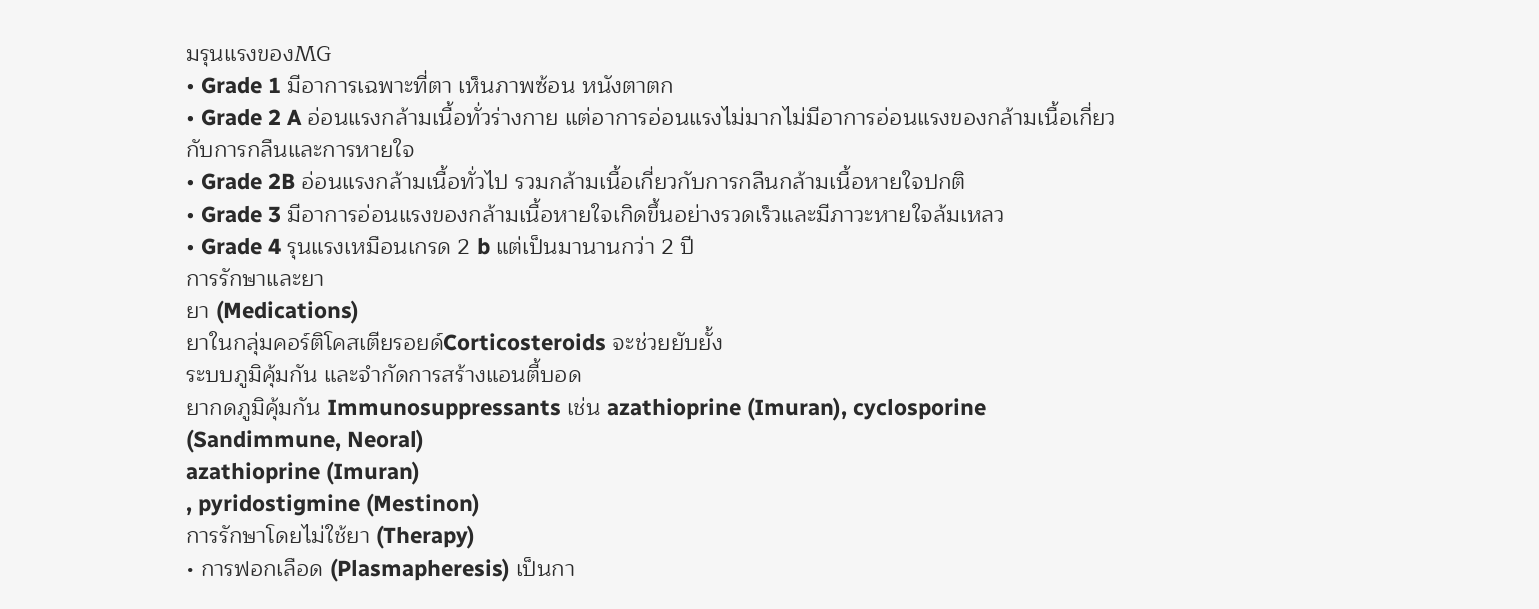มรุนแรงของMG
• Grade 1 มีอาการเฉพาะที่ตา เห็นภาพซ้อน หนังตาตก
• Grade 2 A อ่อนแรงกล้ามเนื้อทั่วร่างกาย แต่อาการอ่อนแรงไม่มากไม่มีอาการอ่อนแรงของกล้ามเนื้อเกี่ยวกับการกลืนและการหายใจ
• Grade 2B อ่อนแรงกล้ามเนื้อทั่วไป รวมกล้ามเนื้อเกี่ยวกับการกลืนกล้ามเนื้อหายใจปกติ
• Grade 3 มีอาการอ่อนแรงของกล้ามเนื้อหายใจเกิดขึ้นอย่างรวดเร็วและมีภาวะหายใจล้มเหลว
• Grade 4 รุนแรงเหมือนเกรด 2 b แต่เป็นมานานกว่า 2 ปี
การรักษาและยา
ยา (Medications)
ยาในกลุ่มคอร์ติโคสเตียรอยด์Corticosteroids จะช่วยยับยั้ง
ระบบภูมิคุ้มกัน และจำกัดการสร้างแอนตี้บอด
ยากดภูมิคุ้มกัน Immunosuppressants เช่น azathioprine (Imuran), cyclosporine (Sandimmune, Neoral)
azathioprine (Imuran)
, pyridostigmine (Mestinon)
การรักษาโดยไม่ใช้ยา (Therapy)
• การฟอกเลือด (Plasmapheresis) เป็นกา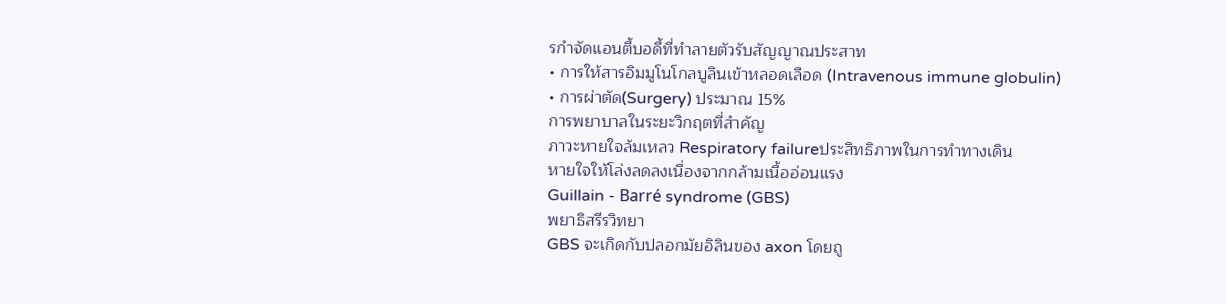รกำจัดแอนตี้บอดี้ที่ทำลายตัวรับสัญญาณประสาท
• การให้สารอิมมูโนโกลบูลินเข้าหลอดเลือด (Intravenous immune globulin)
• การผ่าตัด(Surgery) ประมาณ 15%
การพยาบาลในระยะวิกฤตที่สำคัญ
ภาวะหายใจล้มเหลว Respiratory failureประสิทธิภาพในการทำทางเดิน
หายใจให้โล่งลดลงเนื่องจากกล้ามเนื้ออ่อนแรง
Guillain - Barré syndrome (GBS)
พยาธิสรีรวิทยา
GBS จะเกิดกับปลอกมัยอิลินของ axon โดยถู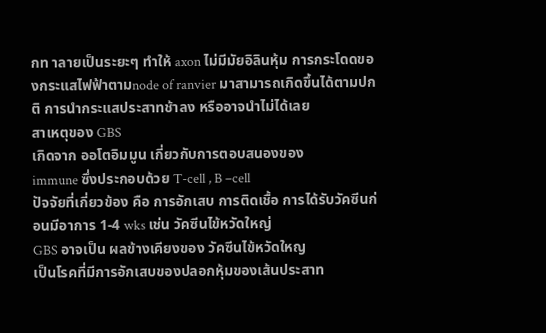กท าลายเป็นระยะๆ ทำให้ axon ไม่มีมัยอิลินหุ้ม การกระโดดของกระแสไฟฟ้าตามnode of ranvier มาสามารถเกิดขึ้นได้ตามปกติ การนำกระแสประสาทช้าลง หรืออาจนำไม่ได้เลย
สาเหตุของ GBS
เกิดจาก ออโตอิมมูน เกี่ยวกับการตอบสนองของ
immune ซึ่งประกอบด้วย T-cell , B –cell
ปัจจัยที่เกี่ยวข้อง คือ การอักเสบ การติดเชื้อ การได้รับวัคซีนก่อนมีอาการ 1-4 wks เช่น วัคซีนไข้หวัดใหญ่
GBS อาจเป็น ผลข้างเคียงของ วัคซีนไข้หวัดใหญ
เป็นโรคที่มีการอักเสบของปลอกหุ้มของเส้นประสาท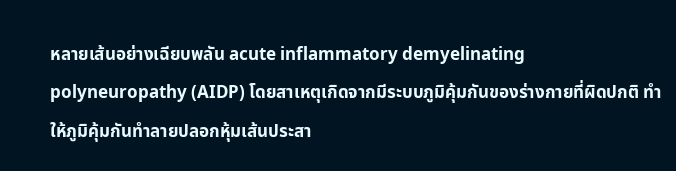หลายเส้นอย่างเฉียบพลัน acute inflammatory demyelinating polyneuropathy (AIDP) โดยสาเหตุเกิดจากมีระบบภูมิคุ้มกันของร่างกายที่ผิดปกติ ทำให้ภูมิคุ้มกันทำลายปลอกหุ้มเส้นประสา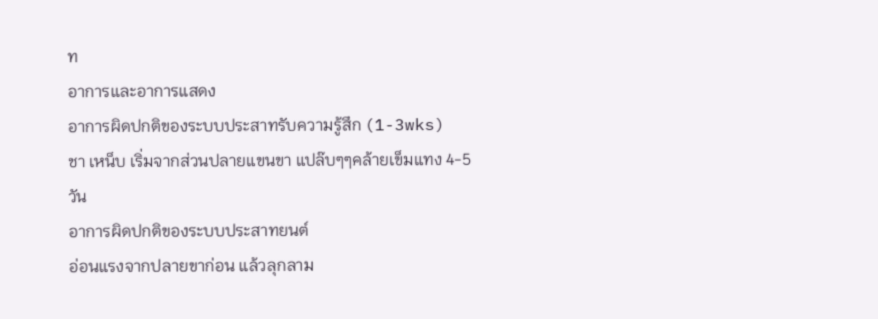ท
อาการและอาการแสดง
อาการผิดปกติของระบบประสาทรับความรู้สึก (1-3wks)
ชา เหน็บ เริ่มจากส่วนปลายแขนขา แปล๊บๆๆคล้ายเข็มแทง 4-5 วัน
อาการผิดปกติของระบบประสาทยนต์
อ่อนแรงจากปลายขาก่อน แล้วลุกลาม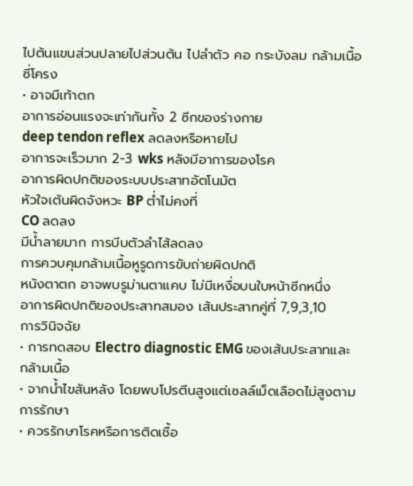ไปต้นแขนส่วนปลายไปส่วนต้น ไปลำตัว คอ กระบังลม กล้ามเนื้อซี่โครง
• อาจมีเท้าตก
อาการอ่อนแรงจะเท่ากันทั้ง 2 ซีกของร่างกาย
deep tendon reflex ลดลงหรือหายไป
อาการจะเร็วมาก 2-3 wks หลังมีอาการของโรค
อาการผิดปกติของระบบประสาทอัตโนมัต
หัวใจเต้นผิดจังหวะ BP ต่ำไม่คงที่
CO ลดลง
มีน้ำลายมาก การบีบตัวลำไส้ลดลง
การควบคุมกล้ามเนื้อหูรูดการขับถ่ายผิดปกติ
หนังตาตก อาจพบรูม่านตาแคบ ไม่มีเหงื่อบนใบหน้าซีกหนึ่ง
อาการผิดปกติของประสาทสมอง เส้นประสาทคู่ที่ 7,9,3,10
การวินิจฉัย
• การทดสอบ Electro diagnostic EMG ของเส้นประสาทและกล้ามเนื้อ
• จากน้ำไขสันหลัง โดยพบโปรตีนสูงแต่เซลล์เม็ดเลือดไม่สูงตาม
การรักษา
• ควรรักษาโรคหรือการติดเชื้อ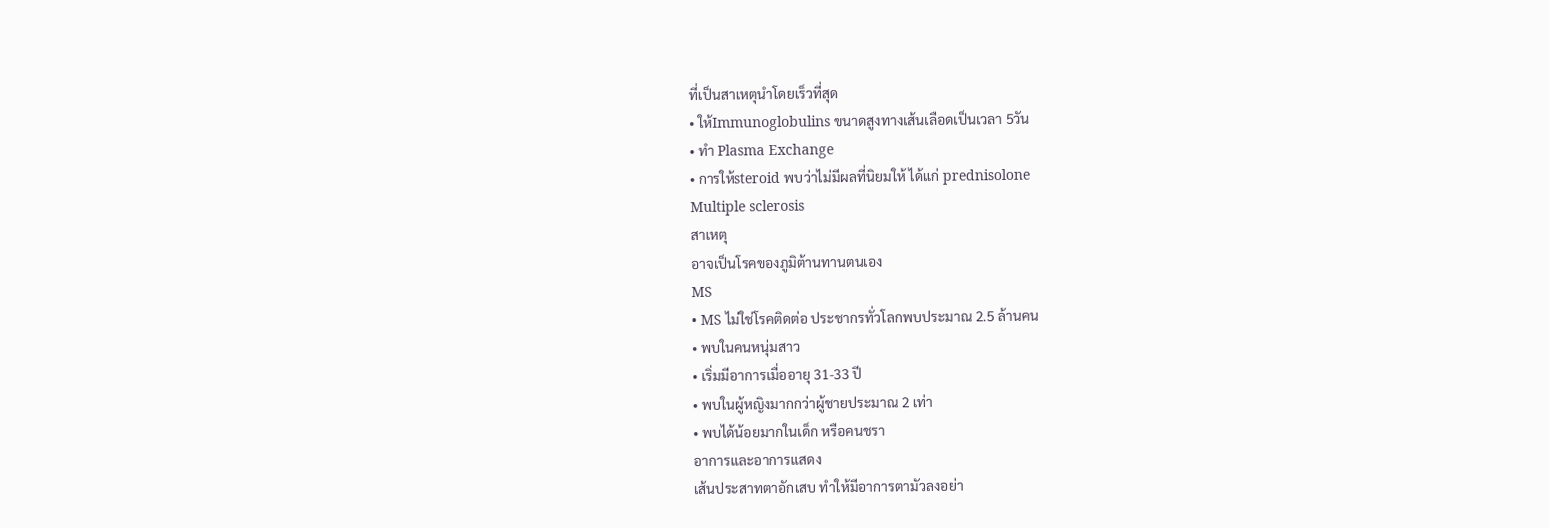ที่เป็นสาเหตุนำโดยเร็วที่สุด
• ให้Immunoglobulins ขนาดสูงทางเส้นเลือดเป็นเวลา 5วัน
• ทำ Plasma Exchange
• การให้steroid พบว่าไม่มีผลที่นิยมให้ ได้แก่ prednisolone
Multiple sclerosis
สาเหตุ
อาจเป็นโรคของภูมิต้านทานตนเอง
MS
• MS ไม่ใช่โรคติดต่อ ประชากรทั่วโลกพบประมาณ 2.5 ล้านคน
• พบในคนหนุ่มสาว
• เริ่มมีอาการเมื่ออายุ 31-33 ปี
• พบในผู้หญิงมากกว่าผู้ชายประมาณ 2 เท่า
• พบได้น้อยมากในเด็ก หรือคนชรา
อาการและอาการแสดง
เส้นประสาทตาอักเสบ ทำให้มีอาการตามัวลงอย่า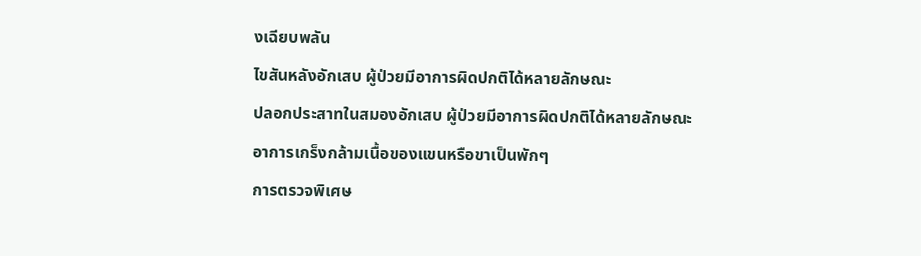งเฉียบพลัน
ไขสันหลังอักเสบ ผู้ป่วยมีอาการผิดปกติได้หลายลักษณะ
ปลอกประสาทในสมองอักเสบ ผู้ป่วยมีอาการผิดปกติได้หลายลักษณะ
อาการเกร็งกล้ามเนื้อของแขนหรือขาเป็นพักๆ
การตรวจพิเศษ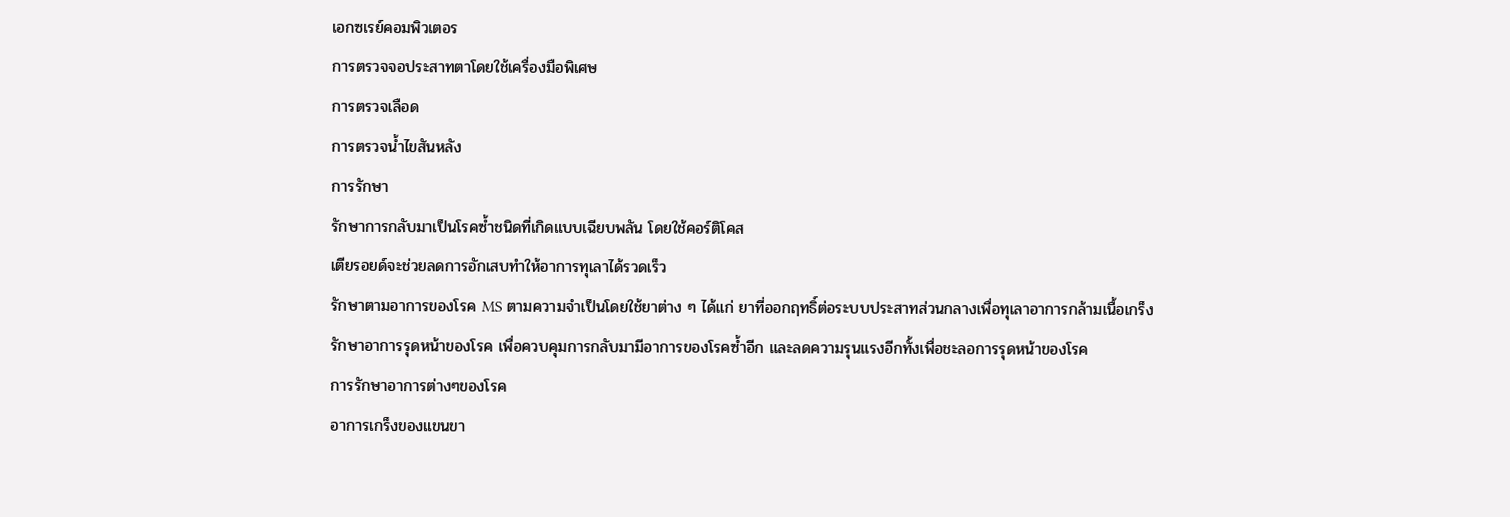เอกซเรย์คอมพิวเตอร
การตรวจจอประสาทตาโดยใช้เครื่องมือพิเศษ
การตรวจเลือด
การตรวจน้ำไขสันหลัง
การรักษา
รักษาการกลับมาเป็นโรคซ้ำชนิดที่เกิดแบบเฉียบพลัน โดยใช้คอร์ติโคส
เตียรอยด์จะช่วยลดการอักเสบทำให้อาการทุเลาได้รวดเร็ว
รักษาตามอาการของโรค MS ตามความจำเป็นโดยใช้ยาต่าง ๆ ได้แก่ ยาที่ออกฤทธิ์ต่อระบบประสาทส่วนกลางเพื่อทุเลาอาการกล้ามเนื้อเกร็ง
รักษาอาการรุดหน้าของโรค เพื่อควบคุมการกลับมามีอาการของโรคซ้ำอีก และลดความรุนแรงอีกทั้งเพื่อชะลอการรุดหน้าของโรค
การรักษาอาการต่างๆของโรค
อาการเกร็งของแขนขา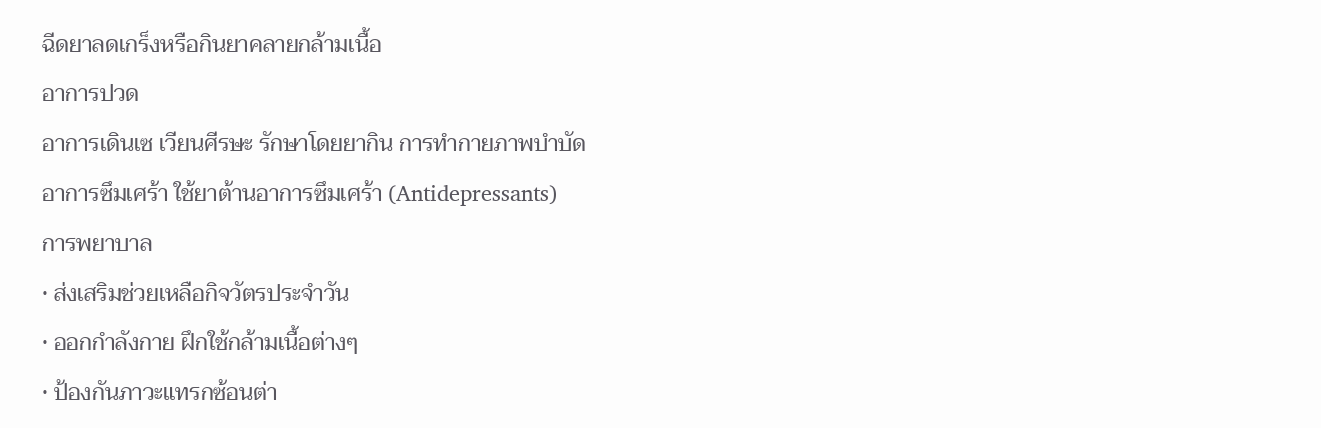ฉีดยาลดเกร็งหรือกินยาคลายกล้ามเนื้อ
อาการปวด
อาการเดินเซ เวียนศีรษะ รักษาโดยยากิน การทำกายภาพบำบัด
อาการซึมเศร้า ใช้ยาต้านอาการซึมเศร้า (Antidepressants)
การพยาบาล
• ส่งเสริมช่วยเหลือกิจวัตรประจำวัน
• ออกกำลังกาย ฝึกใช้กล้ามเนื้อต่างๆ
• ป้องกันภาวะแทรกซ้อนต่า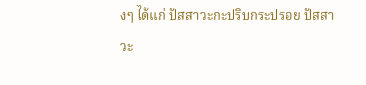งๆ ได้แก่ ปัสสาวะกะปริบกระปรอย ปัสสาวะ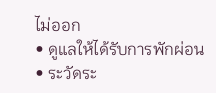ไม่ออก
• ดูแลให้ได้รับการพักผ่อน
• ระวัดระ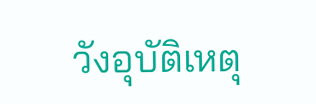วังอุบัติเหตุ